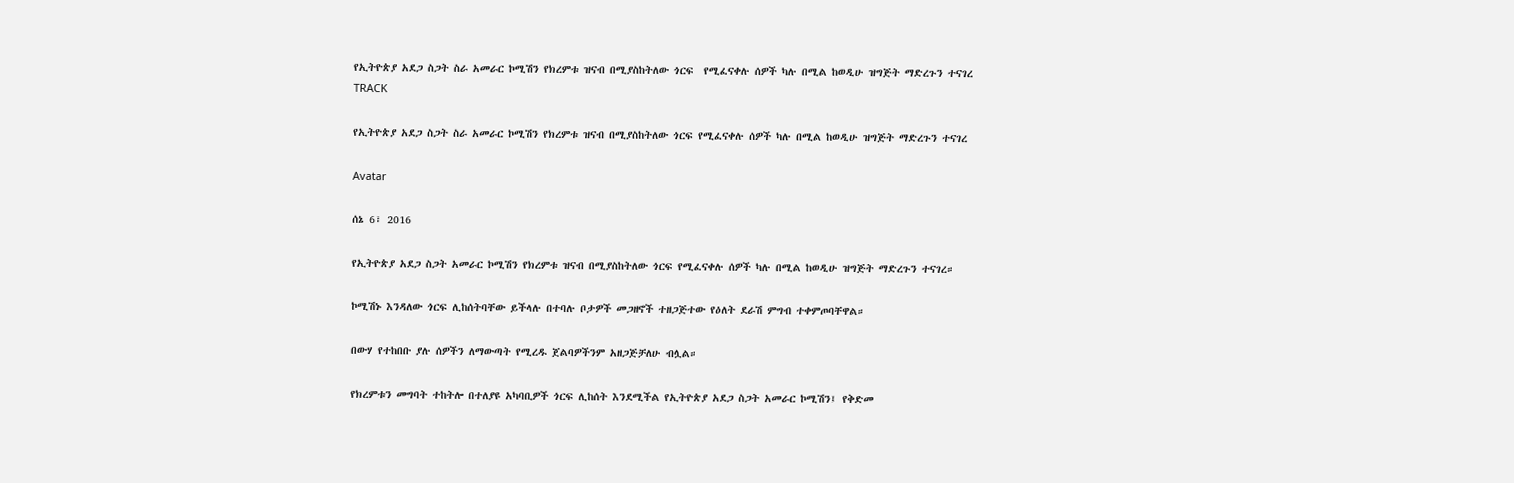የኢትዮጵያ አደጋ ስጋት ስራ አመራር ኮሚሽን የክረምቱ ዝናብ በሚያስከትለው ጎርፍ  የሚፈናቀሉ ሰዎች ካሉ በሚል ከወዲሁ ዝግጅት ማድረጉን ተናገረ
TRACK

የኢትዮጵያ አደጋ ስጋት ስራ አመራር ኮሚሽን የክረምቱ ዝናብ በሚያስከትለው ጎርፍ የሚፈናቀሉ ሰዎች ካሉ በሚል ከወዲሁ ዝግጅት ማድረጉን ተናገረ

Avatar

ሰኔ 6፣ 2016

የኢትዮጵያ አደጋ ስጋት አመራር ኮሚሽን የክረምቱ ዝናብ በሚያስከትለው ጎርፍ የሚፈናቀሉ ሰዎች ካሉ በሚል ከወዲሁ ዝግጅት ማድረጉን ተናገረ።

ኮሚሽኑ እንዳለው ጎርፍ ሊከሰትባቸው ይችላሉ በተባሉ ቦታዎች መጋዘኖች ተዘጋጅተው የዕለት ደራሽ ምግብ ተቀምጦባቸዋል።

በውሃ የተከበቡ ያሉ ሰዎችን ለማውጣት የሚረዱ ጀልባዎችንም አዘጋጅቻለሁ ብሏል።

የክረምቱን መግባት ተከትሎ በተለያዩ አካባቢዎች ጎርፍ ሊከሰት እንደሚችል የኢትዮጵያ አደጋ ስጋት አመራር ኮሚሽን፤ የቅድመ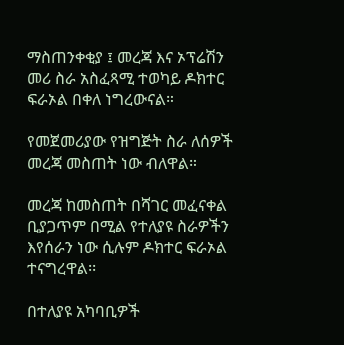ማስጠንቀቂያ ፤ መረጃ እና ኦፕሬሽን መሪ ስራ አስፈጻሚ ተወካይ ዶክተር ፍራኦል በቀለ ነግረውናል።

የመጀመሪያው የዝግጅት ስራ ለሰዎች መረጃ መስጠት ነው ብለዋል።

መረጃ ከመስጠት በሻገር መፈናቀል ቢያጋጥም በሚል የተለያዩ ስራዎችን እየሰራን ነው ሲሉም ዶክተር ፍራኦል ተናግረዋል፡፡

በተለያዩ አካባቢዎች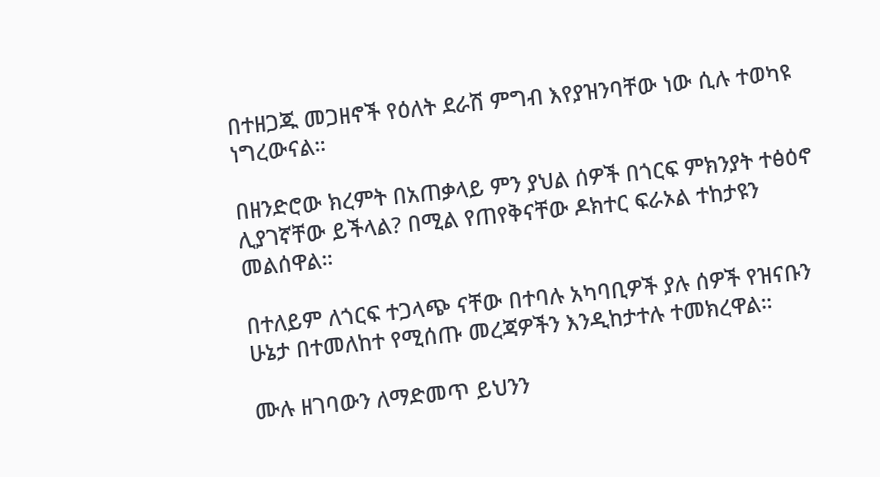በተዘጋጁ መጋዘኖች የዕለት ደራሽ ምግብ እየያዝንባቸው ነው ሲሉ ተወካዩ ነግረውናል።

በዘንድሮው ክረምት በአጠቃላይ ምን ያህል ሰዎች በጎርፍ ምክንያት ተፅዕኖ ሊያገኛቸው ይችላል? በሚል የጠየቅናቸው ዶክተር ፍራኦል ተከታዩን መልሰዋል።

በተለይም ለጎርፍ ተጋላጭ ናቸው በተባሉ አካባቢዎች ያሉ ሰዎች የዝናቡን ሁኔታ በተመለከተ የሚሰጡ መረጃዎችን እንዲከታተሉ ተመክረዋል።

ሙሉ ዘገባውን ለማድመጥ ይህንን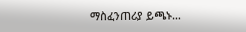ማስፈንጠሪያ ይጫኑ…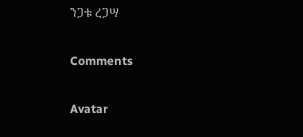ንጋቱ ረጋሣ

Comments

Avatar